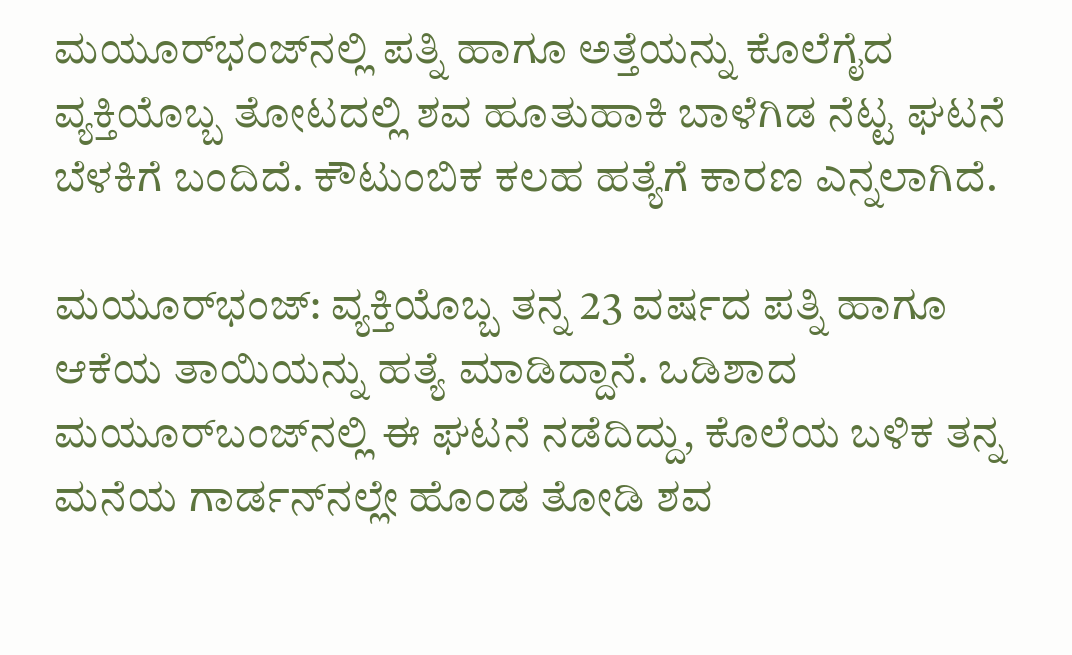ಮಯೂರ್‌ಭಂಜ್‌ನಲ್ಲಿ ಪತ್ನಿ ಹಾಗೂ ಅತ್ತೆಯನ್ನು ಕೊಲೆಗೈದ ವ್ಯಕ್ತಿಯೊಬ್ಬ ತೋಟದಲ್ಲಿ ಶವ ಹೂತುಹಾಕಿ ಬಾಳೆಗಿಡ ನೆಟ್ಟ ಘಟನೆ ಬೆಳಕಿಗೆ ಬಂದಿದೆ. ಕೌಟುಂಬಿಕ ಕಲಹ ಹತ್ಯೆಗೆ ಕಾರಣ ಎನ್ನಲಾಗಿದೆ.

ಮಯೂರ್‌ಭಂಜ್‌: ವ್ಯಕ್ತಿಯೊಬ್ಬ ತನ್ನ 23 ವರ್ಷದ ಪತ್ನಿ ಹಾಗೂ ಆಕೆಯ ತಾಯಿಯನ್ನು ಹತ್ಯೆ ಮಾಡಿದ್ದಾನೆ. ಒಡಿಶಾದ ಮಯೂರ್‌ಬಂಜ್‌ನಲ್ಲಿ ಈ ಘಟನೆ ನಡೆದಿದ್ದು, ಕೊಲೆಯ ಬಳಿಕ ತನ್ನ ಮನೆಯ ಗಾರ್ಡನ್‌ನಲ್ಲೇ ಹೊಂಡ ತೋಡಿ ಶವ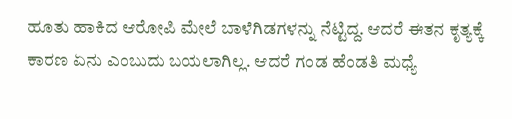ಹೂತು ಹಾಕಿದ ಆರೋಪಿ ಮೇಲೆ ಬಾಳೆಗಿಡಗಳನ್ನು ನೆಟ್ಟಿದ್ದ. ಆದರೆ ಈತನ ಕೃತ್ಯಕ್ಕೆ ಕಾರಣ ಏನು ಎಂಬುದು ಬಯಲಾಗಿಲ್ಲ. ಆದರೆ ಗಂಡ ಹೆಂಡತಿ ಮಧ್ಯೆ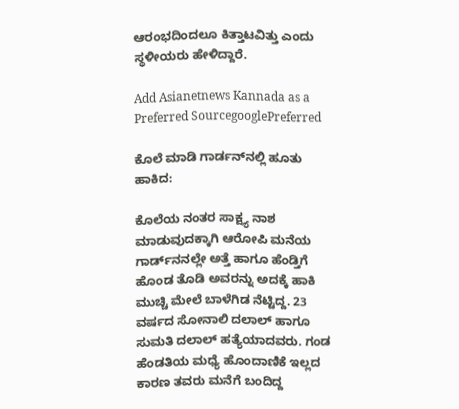ಆರಂಭದಿಂದಲೂ ಕಿತ್ತಾಟವಿತ್ತು ಎಂದು ಸ್ಥಳೀಯರು ಹೇಳಿದ್ದಾರೆ.

Add Asianetnews Kannada as a Preferred SourcegooglePreferred

ಕೊಲೆ ಮಾಡಿ ಗಾರ್ಡನ್‌ನಲ್ಲಿ ಹೂತು ಹಾಕಿದ:

ಕೊಲೆಯ ನಂತರ ಸಾಕ್ಷ್ಯ ನಾಶ ಮಾಡುವುದಕ್ಕಾಗಿ ಆರೋಪಿ ಮನೆಯ ಗಾರ್ಡ್‌ನನಲ್ಲೇ ಅತ್ತೆ ಹಾಗೂ ಹೆಂಡ್ತಿಗೆ ಹೊಂಡ ತೊಡಿ ಅವರನ್ನು ಅದಕ್ಕೆ ಹಾಕಿ ಮುಚ್ಚಿ ಮೇಲೆ ಬಾಳೆಗಿಡ ನೆಟ್ಟಿದ್ದ. 23 ವರ್ಷದ ಸೋನಾಲಿ ದಲಾಲ್ ಹಾಗೂ ಸುಮತಿ ದಲಾಲ್‌ ಹತ್ಯೆಯಾದವರು. ಗಂಡ ಹೆಂಡತಿಯ ಮಧ್ಯೆ ಹೊಂದಾಣಿಕೆ ಇಲ್ಲದ ಕಾರಣ ತವರು ಮನೆಗೆ ಬಂದಿದ್ದ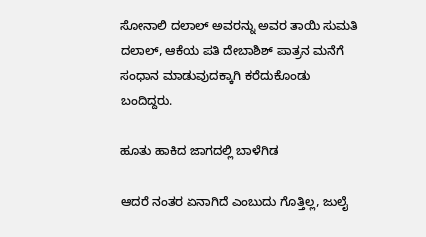ಸೋನಾಲಿ ದಲಾಲ್ ಅವರನ್ನು ಅವರ ತಾಯಿ ಸುಮತಿ ದಲಾಲ್, ಆಕೆಯ ಪತಿ ದೇಬಾಶಿಶ್‌ ಪಾತ್ರನ ಮನೆಗೆ ಸಂಧಾನ ಮಾಡುವುದಕ್ಕಾಗಿ ಕರೆದುಕೊಂಡು ಬಂದಿದ್ದರು.

ಹೂತು ಹಾಕಿದ ಜಾಗದಲ್ಲಿ ಬಾಳೆಗಿಡ

ಆದರೆ ನಂತರ ಏನಾಗಿದೆ ಎಂಬುದು ಗೊತ್ತಿಲ್ಲ, ಜುಲೈ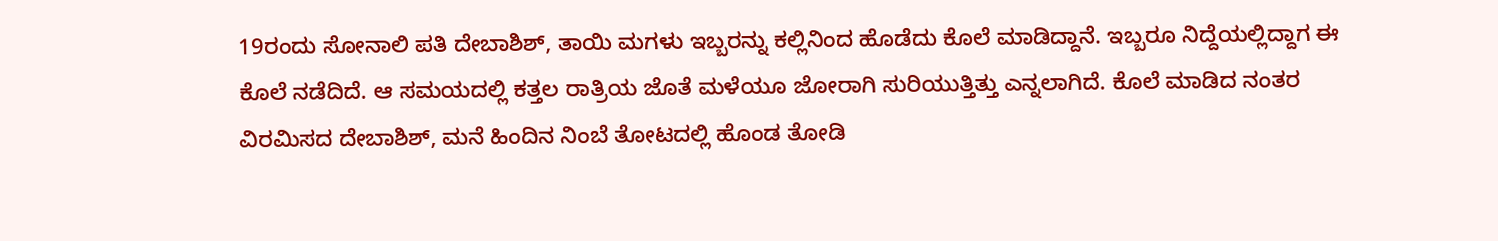19ರಂದು ಸೋನಾಲಿ ಪತಿ ದೇಬಾಶಿಶ್‌, ತಾಯಿ ಮಗಳು ಇಬ್ಬರನ್ನು ಕಲ್ಲಿನಿಂದ ಹೊಡೆದು ಕೊಲೆ ಮಾಡಿದ್ದಾನೆ. ಇಬ್ಬರೂ ನಿದ್ದೆಯಲ್ಲಿದ್ದಾಗ ಈ ಕೊಲೆ ನಡೆದಿದೆ. ಆ ಸಮಯದಲ್ಲಿ ಕತ್ತಲ ರಾತ್ರಿಯ ಜೊತೆ ಮಳೆಯೂ ಜೋರಾಗಿ ಸುರಿಯುತ್ತಿತ್ತು ಎನ್ನಲಾಗಿದೆ. ಕೊಲೆ ಮಾಡಿದ ನಂತರ ವಿರಮಿಸದ ದೇಬಾಶಿಶ್‌, ಮನೆ ಹಿಂದಿನ ನಿಂಬೆ ತೋಟದಲ್ಲಿ ಹೊಂಡ ತೋಡಿ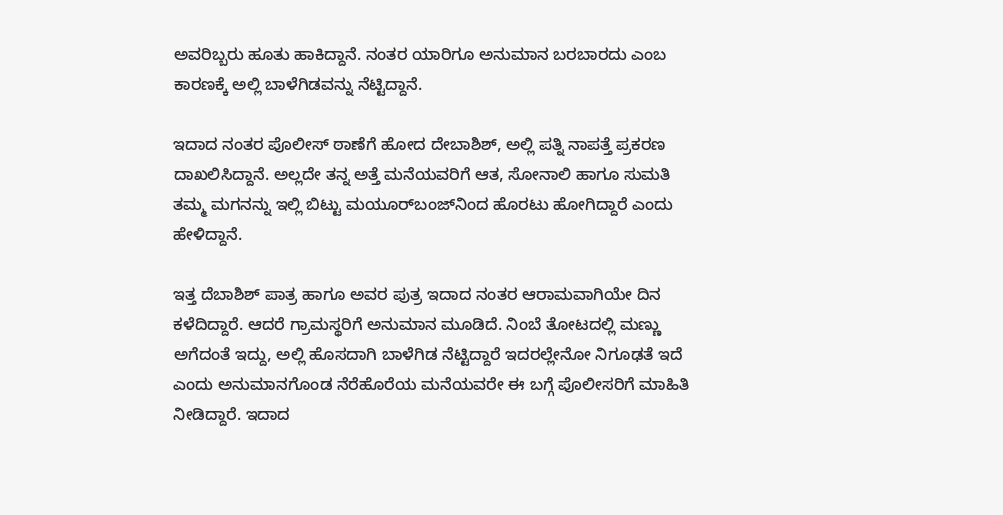ಅವರಿಬ್ಬರು ಹೂತು ಹಾಕಿದ್ದಾನೆ. ನಂತರ ಯಾರಿಗೂ ಅನುಮಾನ ಬರಬಾರದು ಎಂಬ ಕಾರಣಕ್ಕೆ ಅಲ್ಲಿ ಬಾಳೆಗಿಡವನ್ನು ನೆಟ್ಟಿದ್ದಾನೆ.

ಇದಾದ ನಂತರ ಪೊಲೀಸ್ ಠಾಣೆಗೆ ಹೋದ ದೇಬಾಶಿಶ್‌, ಅಲ್ಲಿ ಪತ್ನಿ ನಾಪತ್ತೆ ಪ್ರಕರಣ ದಾಖಲಿಸಿದ್ದಾನೆ. ಅಲ್ಲದೇ ತನ್ನ ಅತ್ತೆ ಮನೆಯವರಿಗೆ ಆತ, ಸೋನಾಲಿ ಹಾಗೂ ಸುಮತಿ ತಮ್ಮ ಮಗನನ್ನು ಇಲ್ಲಿ ಬಿಟ್ಟು ಮಯೂರ್‌ಬಂಜ್‌ನಿಂದ ಹೊರಟು ಹೋಗಿದ್ದಾರೆ ಎಂದು ಹೇಳಿದ್ದಾನೆ.

ಇತ್ತ ದೆಬಾಶಿಶ್ ಪಾತ್ರ ಹಾಗೂ ಅವರ ಪುತ್ರ ಇದಾದ ನಂತರ ಆರಾಮವಾಗಿಯೇ ದಿನ ಕಳೆದಿದ್ದಾರೆ. ಆದರೆ ಗ್ರಾಮಸ್ಥರಿಗೆ ಅನುಮಾನ ಮೂಡಿದೆ. ನಿಂಬೆ ತೋಟದಲ್ಲಿ ಮಣ್ಣು ಅಗೆದಂತೆ ಇದ್ದು, ಅಲ್ಲಿ ಹೊಸದಾಗಿ ಬಾಳೆಗಿಡ ನೆಟ್ಟಿದ್ದಾರೆ ಇದರಲ್ಲೇನೋ ನಿಗೂಢತೆ ಇದೆ ಎಂದು ಅನುಮಾನಗೊಂಡ ನೆರೆಹೊರೆಯ ಮನೆಯವರೇ ಈ ಬಗ್ಗೆ ಪೊಲೀಸರಿಗೆ ಮಾಹಿತಿ ನೀಡಿದ್ದಾರೆ. ಇದಾದ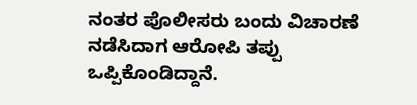ನಂತರ ಪೊಲೀಸರು ಬಂದು ವಿಚಾರಣೆ ನಡೆಸಿದಾಗ ಆರೋಪಿ ತಪ್ಪು ಒಪ್ಪಿಕೊಂಡಿದ್ದಾನೆ.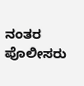ನಂತರ ಪೊಲೀಸರು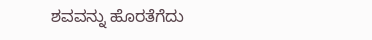ಶವವನ್ನು ಹೊರತೆಗೆದು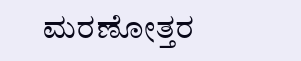ಮರಣೋತ್ತರ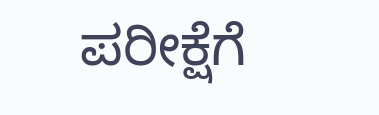ಪರೀಕ್ಷೆಗೆ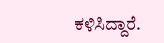ಕಳಿಸಿದ್ದಾರೆ.